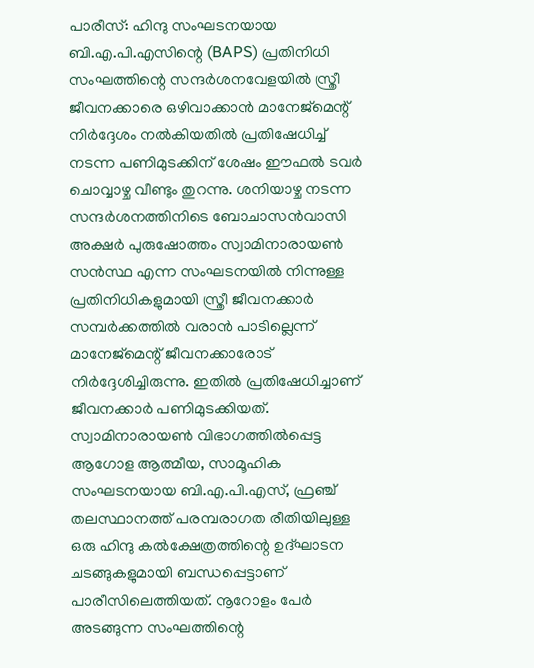പാരീസ്: ഹിന്ദു സംഘടനയായ ബി.എ.പി.എസിന്റെ (BAPS) പ്രതിനിധി സംഘത്തിന്റെ സന്ദർശനവേളയിൽ സ്ത്രീ ജീവനക്കാരെ ഒഴിവാക്കാൻ മാനേജ്മെന്റ് നിർദ്ദേശം നൽകിയതിൽ പ്രതിഷേധിച്ച് നടന്ന പണിമുടക്കിന് ശേഷം ഈഫൽ ടവർ ചൊവ്വാഴ്ച വീണ്ടും തുറന്നു. ശനിയാഴ്ച നടന്ന സന്ദർശനത്തിനിടെ ബോചാസൻവാസി അക്ഷർ പുരുഷോത്തം സ്വാമിനാരായൺ സൻസ്ഥ എന്ന സംഘടനയിൽ നിന്നുള്ള പ്രതിനിധികളുമായി സ്ത്രീ ജീവനക്കാർ സമ്പർക്കത്തിൽ വരാൻ പാടില്ലെന്ന് മാനേജ്മെന്റ് ജീവനക്കാരോട് നിർദ്ദേശിച്ചിരുന്നു. ഇതിൽ പ്രതിഷേധിച്ചാണ് ജീവനക്കാർ പണിമുടക്കിയത്.
സ്വാമിനാരായൺ വിഭാഗത്തിൽപ്പെട്ട ആഗോള ആത്മീയ, സാമൂഹിക സംഘടനയായ ബി.എ.പി.എസ്, ഫ്രഞ്ച് തലസ്ഥാനത്ത് പരമ്പരാഗത രീതിയിലുള്ള ഒരു ഹിന്ദു കൽക്ഷേത്രത്തിന്റെ ഉദ്ഘാടന ചടങ്ങുകളുമായി ബന്ധപ്പെട്ടാണ് പാരീസിലെത്തിയത്. നൂറോളം പേർ അടങ്ങുന്ന സംഘത്തിന്റെ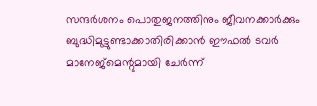സന്ദർശനം പൊതുജനത്തിനും ജീവനക്കാർക്കും ബുദ്ധിമുട്ടുണ്ടാക്കാതിരിക്കാൻ ഈഫൽ ടവർ മാനേജ്മെന്റുമായി ചേർന്ന്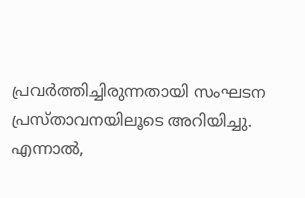പ്രവർത്തിച്ചിരുന്നതായി സംഘടന പ്രസ്താവനയിലൂടെ അറിയിച്ചു.
എന്നാൽ,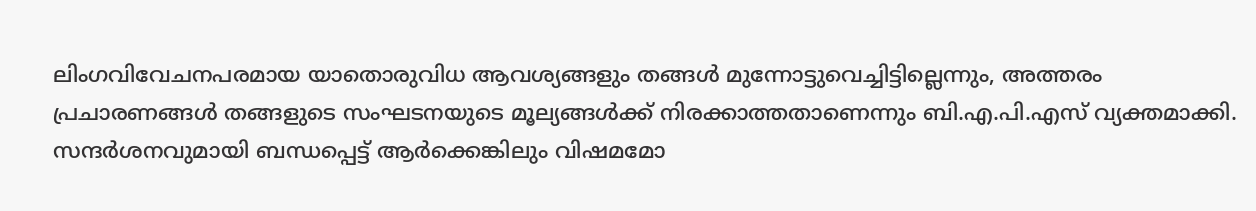ലിംഗവിവേചനപരമായ യാതൊരുവിധ ആവശ്യങ്ങളും തങ്ങൾ മുന്നോട്ടുവെച്ചിട്ടില്ലെന്നും, അത്തരം പ്രചാരണങ്ങൾ തങ്ങളുടെ സംഘടനയുടെ മൂല്യങ്ങൾക്ക് നിരക്കാത്തതാണെന്നും ബി.എ.പി.എസ് വ്യക്തമാക്കി. സന്ദർശനവുമായി ബന്ധപ്പെട്ട് ആർക്കെങ്കിലും വിഷമമോ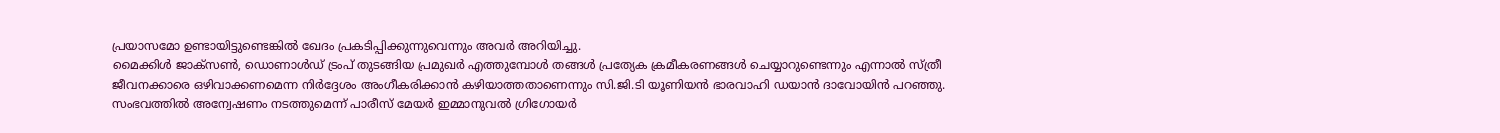പ്രയാസമോ ഉണ്ടായിട്ടുണ്ടെങ്കിൽ ഖേദം പ്രകടിപ്പിക്കുന്നുവെന്നും അവർ അറിയിച്ചു.
മൈക്കിൾ ജാക്സൺ, ഡൊണാൾഡ് ട്രംപ് തുടങ്ങിയ പ്രമുഖർ എത്തുമ്പോൾ തങ്ങൾ പ്രത്യേക ക്രമീകരണങ്ങൾ ചെയ്യാറുണ്ടെന്നും എന്നാൽ സ്ത്രീ ജീവനക്കാരെ ഒഴിവാക്കണമെന്ന നിർദ്ദേശം അംഗീകരിക്കാൻ കഴിയാത്തതാണെന്നും സി.ജി.ടി യൂണിയൻ ഭാരവാഹി ഡയാൻ ദാവോയിൻ പറഞ്ഞു.
സംഭവത്തിൽ അന്വേഷണം നടത്തുമെന്ന് പാരീസ് മേയർ ഇമ്മാനുവൽ ഗ്രിഗോയർ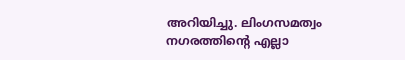അറിയിച്ചു. ലിംഗസമത്വം നഗരത്തിന്റെ എല്ലാ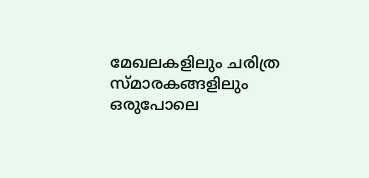മേഖലകളിലും ചരിത്ര സ്മാരകങ്ങളിലും ഒരുപോലെ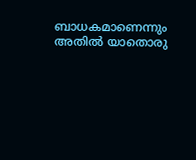ബാധകമാണെന്നും അതിൽ യാതൊരു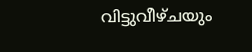വിട്ടുവീഴ്ചയും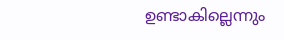ഉണ്ടാകില്ലെന്നും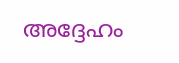അദ്ദേഹം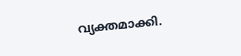വ്യക്തമാക്കി.